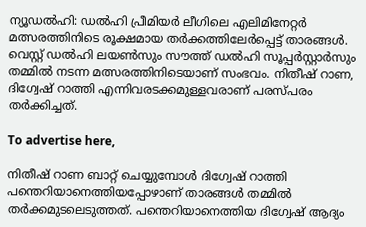ന്യൂഡല്‍ഹി: ഡല്‍ഹി പ്രീമിയര്‍ ലീഗിലെ എലിമിനേറ്റര്‍ മത്സരത്തിനിടെ രൂക്ഷമായ തര്‍ക്കത്തിലേര്‍പ്പെട്ട് താരങ്ങള്‍. വെസ്റ്റ് ഡല്‍ഹി ലയണ്‍സും സൗത്ത് ഡല്‍ഹി സൂപ്പര്‍സ്റ്റാര്‍സും തമ്മില്‍ നടന്ന മത്സരത്തിനിടെയാണ് സംഭവം. നിതീഷ് റാണ, ദിഗ്വേഷ് റാത്തി എന്നിവരടക്കമുള്ളവരാണ് പരസ്പരം തര്‍ക്കിച്ചത്.

To advertise here,

നിതീഷ് റാണ ബാറ്റ് ചെയ്യുമ്പോള്‍ ദിഗ്വേഷ് റാത്തി പന്തെറിയാനെത്തിയപ്പോഴാണ് താരങ്ങള്‍ തമ്മില്‍ തര്‍ക്കമുടലെടുത്തത്. പന്തെറിയാനെത്തിയ ദിഗ്വേഷ് ആദ്യം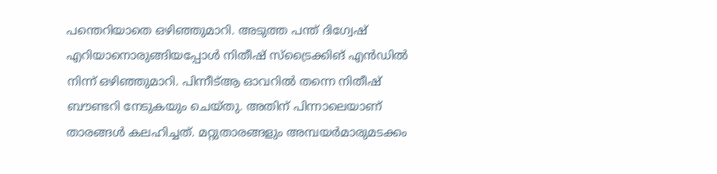പന്തെറിയാതെ ഒഴിഞ്ഞുമാറി. അടുത്ത പന്ത് ദിഗ്വേഷ് എറിയാനൊരുങ്ങിയപ്പോള്‍ നിതീഷ് സ്‌ട്രൈക്കിങ് എന്‍ഡില്‍ നിന്ന് ഒഴിഞ്ഞുമാറി. പിന്നീട്ആ ഓവറില്‍ തന്നെ നിതീഷ് ബൗണ്ടറി നേടുകയും ചെയ്തു. അതിന് പിന്നാലെയാണ് താരങ്ങള്‍ കലഹിച്ചത്. മറ്റുതാരങ്ങളും അമ്പയര്‍മാരുമടക്കം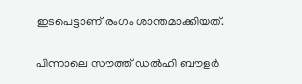ഇടപെട്ടാണ് രംഗം ശാന്തമാക്കിയത്.

പിന്നാലെ സൗത്ത് ഡല്‍ഹി ബൗളര്‍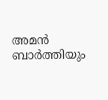അമന്‍ ബാര്‍ത്തിയും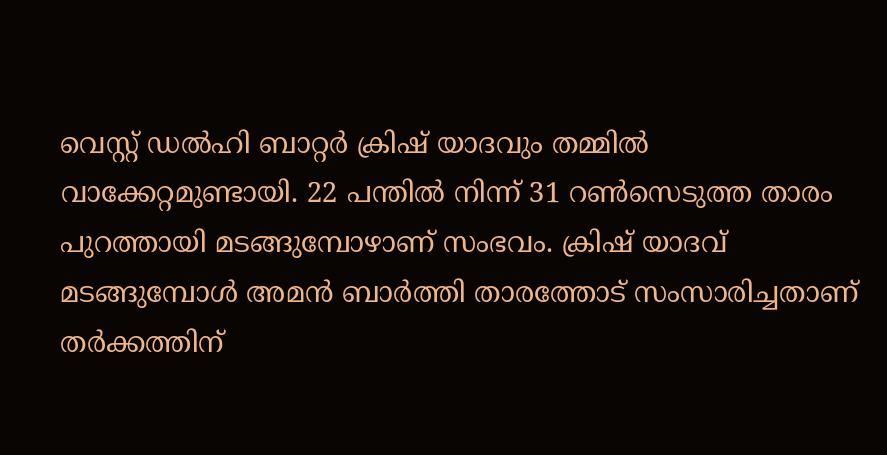വെസ്റ്റ് ഡല്‍ഹി ബാറ്റര്‍ ക്രിഷ് യാദവും തമ്മില്‍ വാക്കേറ്റമുണ്ടായി. 22 പന്തില്‍ നിന്ന് 31 റണ്‍സെടുത്ത താരം പുറത്തായി മടങ്ങുമ്പോഴാണ് സംഭവം. ക്രിഷ് യാദവ് മടങ്ങുമ്പോള്‍ അമന്‍ ബാര്‍ത്തി താരത്തോട് സംസാരിച്ചതാണ് തര്‍ക്കത്തിന്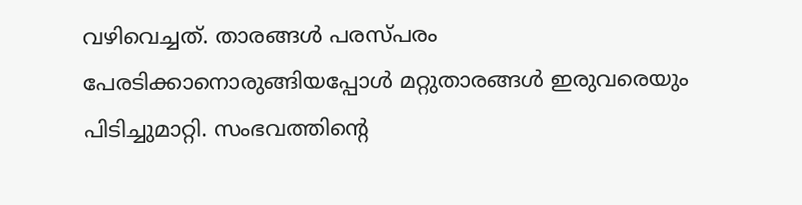വഴിവെച്ചത്. താരങ്ങള്‍ പരസ്പരം പേരടിക്കാനൊരുങ്ങിയപ്പോള്‍ മറ്റുതാരങ്ങള്‍ ഇരുവരെയും പിടിച്ചുമാറ്റി. സംഭവത്തിന്റെ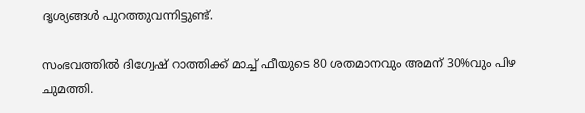ദൃശ്യങ്ങള്‍ പുറത്തുവന്നിട്ടുണ്ട്.

സംഭവത്തില്‍ ദിഗ്വേഷ് റാത്തിക്ക് മാച്ച് ഫീയുടെ 80 ശതമാനവും അമന് 30%വും പിഴ ചുമത്തി.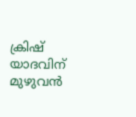ക്രിഷ് യാദവിന് മുഴുവന്‍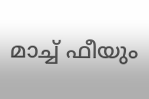മാച്ച് ഫീയും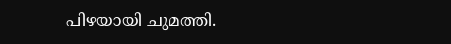പിഴയായി ചുമത്തി.